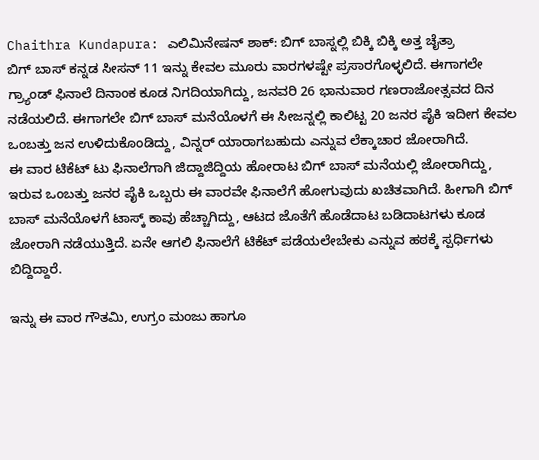Chaithra Kundapura: ಎಲಿಮಿನೇಷನ್ ಶಾಕ್: ಬಿಗ್ ಬಾಸ್ನಲ್ಲಿ ಬಿಕ್ಕಿ ಬಿಕ್ಕಿ ಅತ್ತ ಚೈತ್ರಾ
ಬಿಗ್ ಬಾಸ್ ಕನ್ನಡ ಸೀಸನ್ 11 ಇನ್ನು ಕೇವಲ ಮೂರು ವಾರಗಳಷ್ಟೇ ಪ್ರಸಾರಗೊಳ್ಳಲಿದೆ. ಈಗಾಗಲೇ ಗ್ರ್ಯಾಂಡ್ ಫಿನಾಲೆ ದಿನಾಂಕ ಕೂಡ ನಿಗದಿಯಾಗಿದ್ದು, ಜನವರಿ 26 ಭಾನುವಾರ ಗಣರಾಜೋತ್ಸವದ ದಿನ ನಡೆಯಲಿದೆ. ಈಗಾಗಲೇ ಬಿಗ್ ಬಾಸ್ ಮನೆಯೊಳಗೆ ಈ ಸೀಜನ್ನಲ್ಲಿ ಕಾಲಿಟ್ಟ 20 ಜನರ ಪೈಕಿ ಇದೀಗ ಕೇವಲ ಒಂಬತ್ತು ಜನ ಉಳಿದುಕೊಂಡಿದ್ದು, ವಿನ್ನರ್ ಯಾರಾಗಬಹುದು ಎನ್ನುವ ಲೆಕ್ಕಾಚಾರ ಜೋರಾಗಿದೆ.
ಈ ವಾರ ಟಿಕೆಟ್ ಟು ಫಿನಾಲೆಗಾಗಿ ಜಿದ್ದಾಜಿದ್ದಿಯ ಹೋರಾಟ ಬಿಗ್ ಬಾಸ್ ಮನೆಯಲ್ಲಿ ಜೋರಾಗಿದ್ದು, ಇರುವ ಒಂಬತ್ತು ಜನರ ಪೈಕಿ ಒಬ್ಬರು ಈ ವಾರವೇ ಫಿನಾಲೆಗೆ ಹೋಗುವುದು ಖಚಿತವಾಗಿದೆ. ಹೀಗಾಗಿ ಬಿಗ್ ಬಾಸ್ ಮನೆಯೊಳಗೆ ಟಾಸ್ಕ್ ಕಾವು ಹೆಚ್ಚಾಗಿದ್ದು, ಆಟದ ಜೊತೆಗೆ ಹೊಡೆದಾಟ ಬಡಿದಾಟಗಳು ಕೂಡ ಜೋರಾಗಿ ನಡೆಯುತ್ತಿದೆ. ಏನೇ ಆಗಲಿ ಫಿನಾಲೆಗೆ ಟಿಕೆಟ್ ಪಡೆಯಲೇಬೇಕು ಎನ್ನುವ ಹಠಕ್ಕೆ ಸ್ಪರ್ಧಿಗಳು ಬಿದ್ದಿದ್ದಾರೆ.

ಇನ್ನು ಈ ವಾರ ಗೌತಮಿ, ಉಗ್ರಂ ಮಂಜು ಹಾಗೂ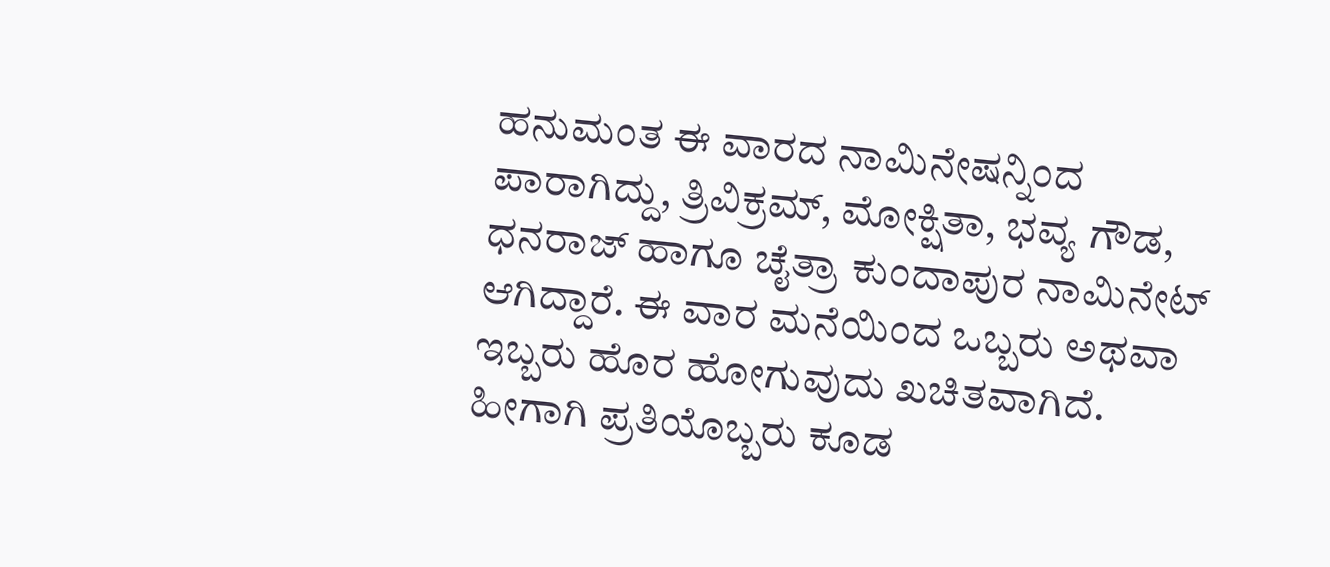ಹನುಮಂತ ಈ ವಾರದ ನಾಮಿನೇಷನ್ನಿಂದ ಪಾರಾಗಿದ್ದು, ತ್ರಿವಿಕ್ರಮ್, ಮೋಕ್ಷಿತಾ, ಭವ್ಯ ಗೌಡ, ಧನರಾಜ್ ಹಾಗೂ ಚೈತ್ರಾ ಕುಂದಾಪುರ ನಾಮಿನೇಟ್ ಆಗಿದ್ದಾರೆ. ಈ ವಾರ ಮನೆಯಿಂದ ಒಬ್ಬರು ಅಥವಾ ಇಬ್ಬರು ಹೊರ ಹೋಗುವುದು ಖಚಿತವಾಗಿದೆ. ಹೀಗಾಗಿ ಪ್ರತಿಯೊಬ್ಬರು ಕೂಡ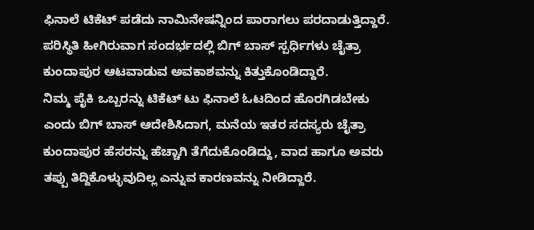ಫಿನಾಲೆ ಟಿಕೆಟ್ ಪಡೆದು ನಾಮಿನೇಷನ್ನಿಂದ ಪಾರಾಗಲು ಪರದಾಡುತ್ತಿದ್ದಾರೆ. ಪರಿಸ್ಥಿತಿ ಹೀಗಿರುವಾಗ ಸಂದರ್ಭದಲ್ಲಿ ಬಿಗ್ ಬಾಸ್ ಸ್ಪರ್ಧಿಗಳು ಚೈತ್ರಾ ಕುಂದಾಪುರ ಆಟವಾಡುವ ಅವಕಾಶವನ್ನು ಕಿತ್ತುಕೊಂಡಿದ್ದಾರೆ.
ನಿಮ್ಮ ಪೈಕಿ ಒಬ್ಬರನ್ನು ಟಿಕೆಟ್ ಟು ಫಿನಾಲೆ ಓಟದಿಂದ ಹೊರಗಿಡಬೇಕು ಎಂದು ಬಿಗ್ ಬಾಸ್ ಆದೇಶಿಸಿದಾಗ, ಮನೆಯ ಇತರ ಸದಸ್ಯರು ಚೈತ್ರಾ ಕುಂದಾಪುರ ಹೆಸರನ್ನು ಹೆಚ್ಚಾಗಿ ತೆಗೆದುಕೊಂಡಿದ್ದು, ವಾದ ಹಾಗೂ ಅವರು ತಪ್ಪು ತಿದ್ದಿಕೊಳ್ಳುವುದಿಲ್ಲ ಎನ್ನುವ ಕಾರಣವನ್ನು ನೀಡಿದ್ದಾರೆ.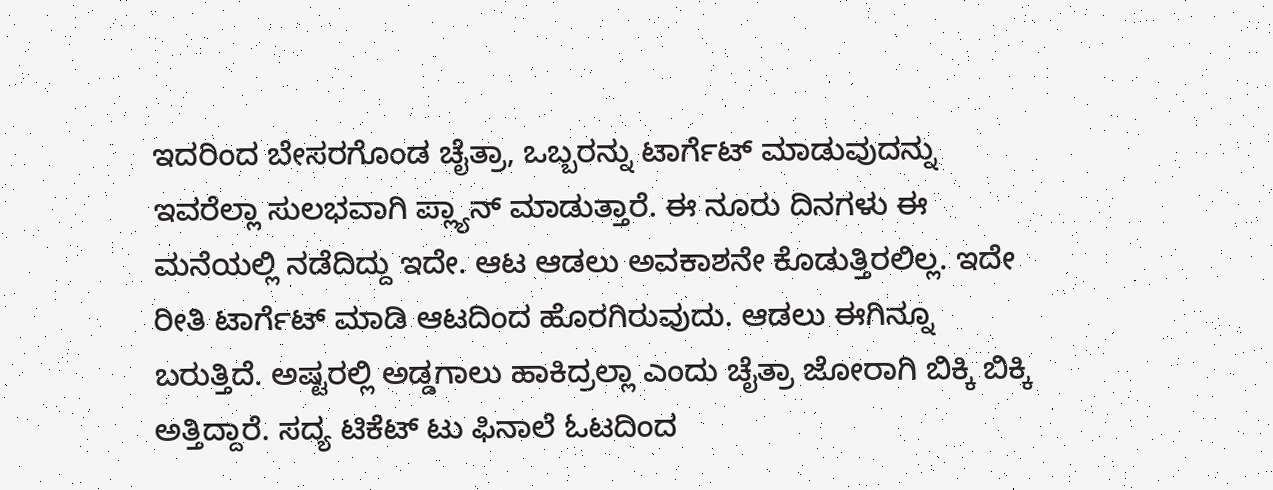ಇದರಿಂದ ಬೇಸರಗೊಂಡ ಚೈತ್ರಾ, ಒಬ್ಬರನ್ನು ಟಾರ್ಗೆಟ್ ಮಾಡುವುದನ್ನು ಇವರೆಲ್ಲಾ ಸುಲಭವಾಗಿ ಪ್ಲ್ಯಾನ್ ಮಾಡುತ್ತಾರೆ. ಈ ನೂರು ದಿನಗಳು ಈ ಮನೆಯಲ್ಲಿ ನಡೆದಿದ್ದು ಇದೇ. ಆಟ ಆಡಲು ಅವಕಾಶನೇ ಕೊಡುತ್ತಿರಲಿಲ್ಲ. ಇದೇ ರೀತಿ ಟಾರ್ಗೆಟ್ ಮಾಡಿ ಆಟದಿಂದ ಹೊರಗಿರುವುದು. ಆಡಲು ಈಗಿನ್ನೂ ಬರುತ್ತಿದೆ. ಅಷ್ಟರಲ್ಲಿ ಅಡ್ಡಗಾಲು ಹಾಕಿದ್ರಲ್ಲಾ ಎಂದು ಚೈತ್ರಾ ಜೋರಾಗಿ ಬಿಕ್ಕಿ ಬಿಕ್ಕಿ ಅತ್ತಿದ್ದಾರೆ. ಸದ್ಯ ಟಿಕೆಟ್ ಟು ಫಿನಾಲೆ ಓಟದಿಂದ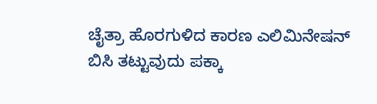ಚೈತ್ರಾ ಹೊರಗುಳಿದ ಕಾರಣ ಎಲಿಮಿನೇಷನ್ ಬಿಸಿ ತಟ್ಟುವುದು ಪಕ್ಕಾ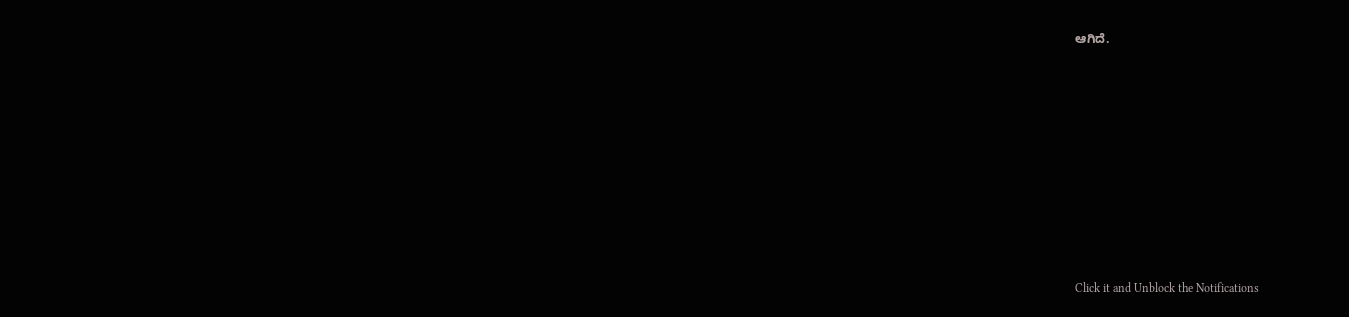ಆಗಿದೆ.












Click it and Unblock the Notifications